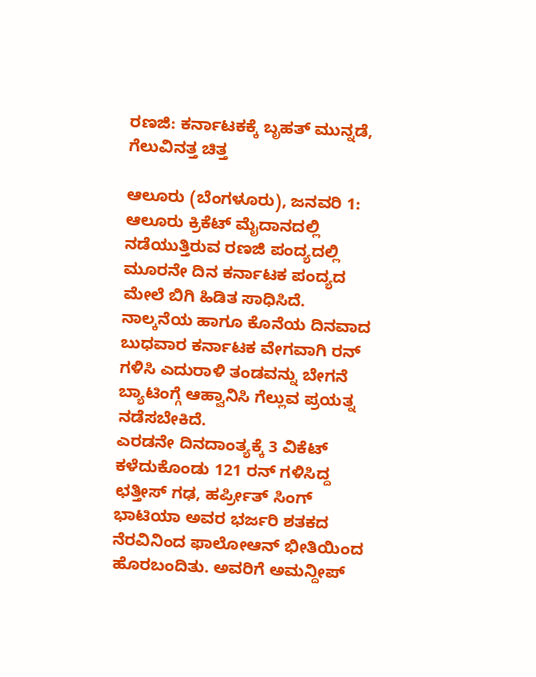ರಣಜಿ: ಕರ್ನಾಟಕಕ್ಕೆ ಬೃಹತ್ ಮುನ್ನಡೆ, ಗೆಲುವಿನತ್ತ ಚಿತ್ತ

ಆಲೂರು (ಬೆಂಗಳೂರು), ಜನವರಿ 1: ಆಲೂರು ಕ್ರಿಕೆಟ್ ಮೈದಾನದಲ್ಲಿ ನಡೆಯುತ್ತಿರುವ ರಣಜಿ ಪಂದ್ಯದಲ್ಲಿ ಮೂರನೇ ದಿನ ಕರ್ನಾಟಕ ಪಂದ್ಯದ ಮೇಲೆ ಬಿಗಿ ಹಿಡಿತ ಸಾಧಿಸಿದೆ.
ನಾಲ್ಕನೆಯ ಹಾಗೂ ಕೊನೆಯ ದಿನವಾದ ಬುಧವಾರ ಕರ್ನಾಟಕ ವೇಗವಾಗಿ ರನ್ ಗಳಿಸಿ ಎದುರಾಳಿ ತಂಡವನ್ನು ಬೇಗನೆ ಬ್ಯಾಟಿಂಗ್ಗೆ ಆಹ್ವಾನಿಸಿ ಗೆಲ್ಲುವ ಪ್ರಯತ್ನ ನಡೆಸಬೇಕಿದೆ.
ಎರಡನೇ ದಿನದಾಂತ್ಯಕ್ಕೆ 3 ವಿಕೆಟ್ ಕಳೆದುಕೊಂಡು 121 ರನ್ ಗಳಿಸಿದ್ದ ಛತ್ತೀಸ್ ಗಢ, ಹರ್ಪ್ರೀತ್ ಸಿಂಗ್ ಭಾಟಿಯಾ ಅವರ ಭರ್ಜರಿ ಶತಕದ ನೆರವಿನಿಂದ ಫಾಲೋಆನ್ ಭೀತಿಯಿಂದ ಹೊರಬಂದಿತು. ಅವರಿಗೆ ಅಮನ್ದೀಪ್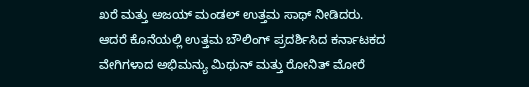ಖರೆ ಮತ್ತು ಅಜಯ್ ಮಂಡಲ್ ಉತ್ತಮ ಸಾಥ್ ನೀಡಿದರು.
ಆದರೆ ಕೊನೆಯಲ್ಲಿ ಉತ್ತಮ ಬೌಲಿಂಗ್ ಪ್ರದರ್ಶಿಸಿದ ಕರ್ನಾಟಕದ ವೇಗಿಗಳಾದ ಅಭಿಮನ್ಯು ಮಿಥುನ್ ಮತ್ತು ರೋನಿತ್ ಮೋರೆ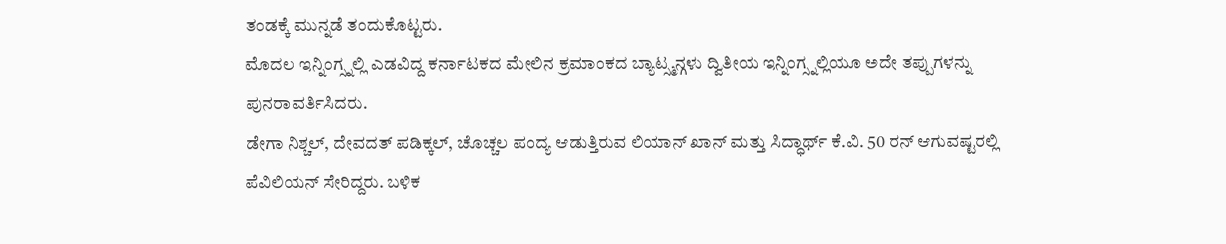ತಂಡಕ್ಕೆ ಮುನ್ನಡೆ ತಂದುಕೊಟ್ಟರು.
ಮೊದಲ ಇನ್ನಿಂಗ್ಸ್ನಲ್ಲಿ ಎಡವಿದ್ದ ಕರ್ನಾಟಕದ ಮೇಲಿನ ಕ್ರಮಾಂಕದ ಬ್ಯಾಟ್ಸ್ಮನ್ಗಳು ದ್ವಿತೀಯ ಇನ್ನಿಂಗ್ಸ್ನಲ್ಲಿಯೂ ಅದೇ ತಪ್ಪುಗಳನ್ನು ಪುನರಾವರ್ತಿಸಿದರು.
ಡೇಗಾ ನಿಶ್ಚಲ್, ದೇವದತ್ ಪಡಿಕ್ಕಲ್, ಚೊಚ್ಚಲ ಪಂದ್ಯ ಆಡುತ್ತಿರುವ ಲಿಯಾನ್ ಖಾನ್ ಮತ್ತು ಸಿದ್ಧಾರ್ಥ್ ಕೆ.ವಿ. 50 ರನ್ ಆಗುವಷ್ಟರಲ್ಲಿ ಪೆವಿಲಿಯನ್ ಸೇರಿದ್ದರು. ಬಳಿಕ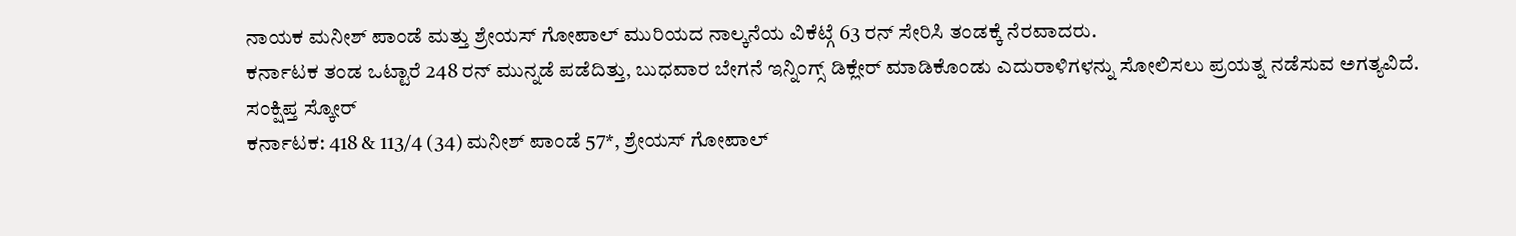ನಾಯಕ ಮನೀಶ್ ಪಾಂಡೆ ಮತ್ತು ಶ್ರೇಯಸ್ ಗೋಪಾಲ್ ಮುರಿಯದ ನಾಲ್ಕನೆಯ ವಿಕೆಟ್ಗೆ 63 ರನ್ ಸೇರಿಸಿ ತಂಡಕ್ಕೆ ನೆರವಾದರು.
ಕರ್ನಾಟಕ ತಂಡ ಒಟ್ಟಾರೆ 248 ರನ್ ಮುನ್ನಡೆ ಪಡೆದಿತ್ತು, ಬುಧವಾರ ಬೇಗನೆ ಇನ್ನಿಂಗ್ಸ್ ಡಿಕ್ಲೇರ್ ಮಾಡಿಕೊಂಡು ಎದುರಾಳಿಗಳನ್ನು ಸೋಲಿಸಲು ಪ್ರಯತ್ನ ನಡೆಸುವ ಅಗತ್ಯವಿದೆ.
ಸಂಕ್ಷಿಪ್ತ ಸ್ಕೋರ್
ಕರ್ನಾಟಕ: 418 & 113/4 (34) ಮನೀಶ್ ಪಾಂಡೆ 57*, ಶ್ರೇಯಸ್ ಗೋಪಾಲ್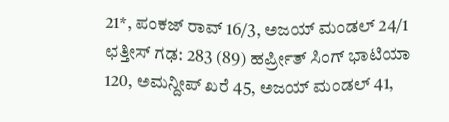21*, ಪಂಕಜ್ ರಾವ್ 16/3, ಅಜಯ್ ಮಂಡಲ್ 24/1
ಛತ್ತೀಸ್ ಗಢ: 283 (89) ಹರ್ಪ್ರೀತ್ ಸಿಂಗ್ ಭಾಟಿಯಾ 120, ಅಮನ್ದೀಪ್ ಖರೆ 45, ಅಜಯ್ ಮಂಡಲ್ 41,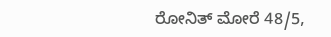ರೋನಿತ್ ಮೋರೆ 48/5,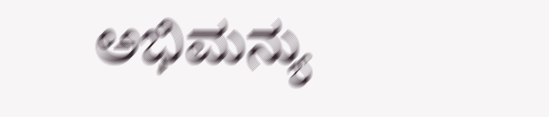ಅಭಿಮನ್ಯು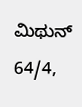ಮಿಥುನ್ 64/4,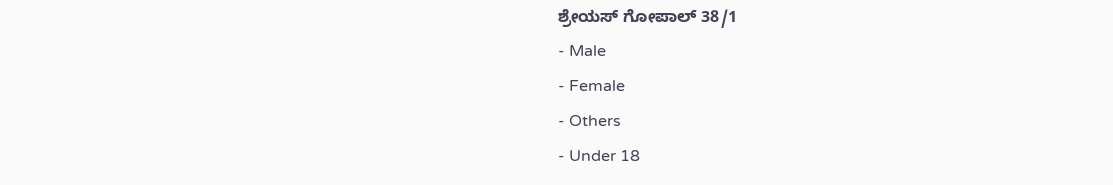ಶ್ರೇಯಸ್ ಗೋಪಾಲ್ 38/1
- Male
- Female
- Others
- Under 18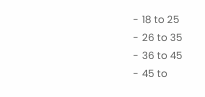- 18 to 25
- 26 to 35
- 36 to 45
- 45 to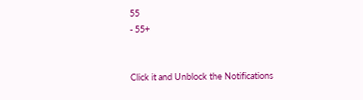55
- 55+


Click it and Unblock the Notifications